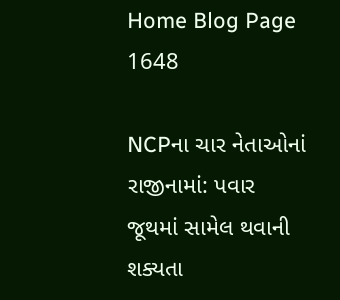Home Blog Page 1648

NCPના ચાર નેતાઓનાં રાજીનામાં: પવાર જૂથમાં સામેલ થવાની શક્યતા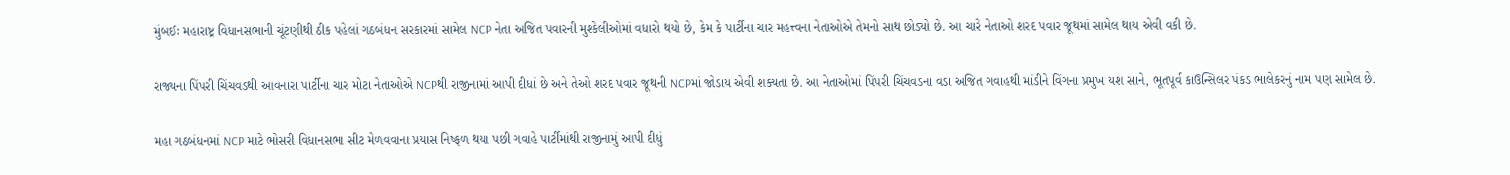મુંબઈઃ મહારાષ્ટ્ર વિધાનસભાની ચૂંટણીથી ઠીક પહેલાં ગઠબંધન સરકારમાં સામેલ NCP નેતા અજિત પવારની મુશ્કેલીઓમાં વધારો થયો છે, કેમ કે પાર્ટીના ચાર મહત્ત્વના નેતાઓએ તેમનો સાથ છોડ્યો છે. આ ચારે નેતાઓ શરદ પવાર જૂથમાં સામેલ થાય એવી વકી છે.

રાજ્યના પિંપરી ચિંચવડથી આવનારા પાર્ટીના ચાર મોટા નેતાઓએ NCPથી રાજીનામાં આપી દીધાં છે અને તેઓ શરદ પવાર જૂથની NCPમાં જોડાય એવી શક્યતા છે. આ નેતાઓમાં પિંપરી ચિંચવડના વડા અજિત ગવાહથી માંડીને વિંગના પ્રમુખ યશ સાને, ભૂતપૂર્વ કાઉન્સિલર પંકડ ભાલેકરનું નામ પણ સામેલ છે.

મહા ગઠબંધનમાં NCP માટે ભોસરી વિધાનસભા સીટ મેળવવાના પ્રયાસ નિષ્ફળ થયા પછી ગવાહે પાર્ટીમાંથી રાજીનામું આપી દીધું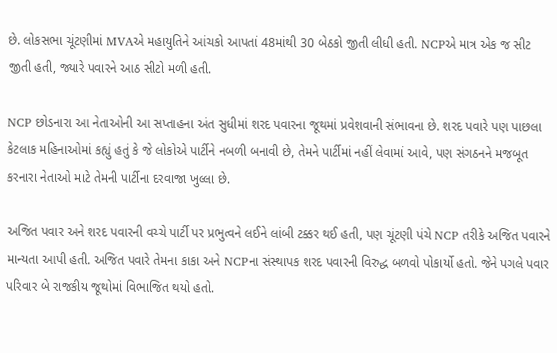છે. લોકસભા ચૂંટણીમાં MVAએ મહાયુતિને આંચકો આપતાં 48માંથી 30 બેઠકો જીતી લીધી હતી. NCPએ માત્ર એક જ સીટ જીતી હતી, જ્યારે પવારને આઠ સીટો મળી હતી.

NCP છોડનારા આ નેતાઓની આ સપ્તાહના અંત સુધીમાં શરદ પવારના જૂથમાં પ્રવેશવાની સંભાવના છે. શરદ પવારે પણ પાછલા કેટલાક મહિનાઓમાં કહ્યું હતું કે જે લોકોએ પાર્ટીને નબળી બનાવી છે, તેમને પાર્ટીમાં નહીં લેવામાં આવે, પણ સંગઠનને મજબૂત કરનારા નેતાઓ માટે તેમની પાર્ટીના દરવાજા ખુલ્લા છે.

અજિત પવાર અને શરદ પવારની વચ્ચે પાર્ટી પર પ્રભુત્વને લઈને લાંબી ટક્કર થઈ હતી, પણ ચૂંટણી પંચે NCP તરીકે અજિત પવારને માન્યતા આપી હતી. અજિત પવારે તેમના કાકા અને NCPના સંસ્થાપક શરદ પવારની વિરુદ્ધ બળવો પોકાર્યો હતો. જેને પગલે પવાર પરિવાર બે રાજકીય જૂથોમાં વિભાજિત થયો હતો.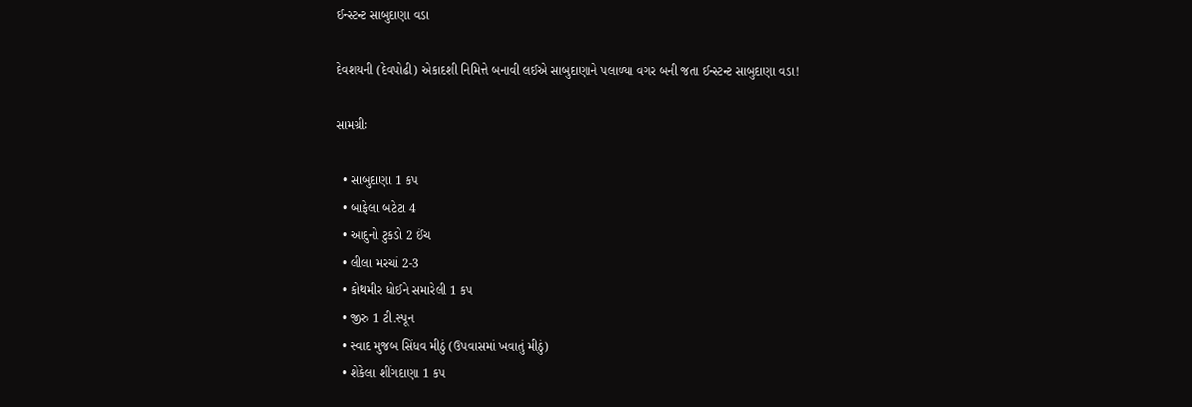ઈન્સ્ટન્ટ સાબુદાણા વડા

દેવશયની (દેવપોઢી) એકાદશી નિમિત્તે બનાવી લઈએ સાબુદાણાને પલાળ્યા વગર બની જતા ઈન્સ્ટન્ટ સાબુદાણા વડા!

સામગ્રીઃ

  • સાબુદાણા 1 કપ
  • બાફેલા બટેટા 4
  • આદુનો ટુકડો 2 ઈંચ
  • લીલા મરચાં 2-3
  • કોથમીર ધોઈને સમારેલી 1 કપ
  • જીરુ 1 ટી.સ્પૂન
  • સ્વાદ મુજબ સિંધવ મીઠું (ઉપવાસમાં ખવાતું મીઠું)
  • શેકેલા શીંગદાણા 1 કપ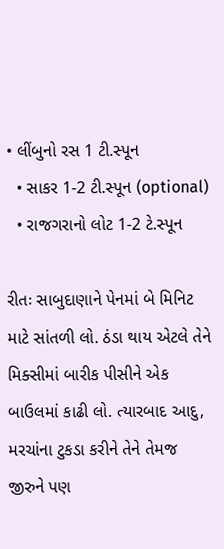• લીંબુનો રસ 1 ટી.સ્પૂન
  • સાકર 1-2 ટી.સ્પૂન (optional)
  • રાજગરાનો લોટ 1-2 ટે.સ્પૂન

રીતઃ સાબુદાણાને પેનમાં બે મિનિટ માટે સાંતળી લો. ઠંડા થાય એટલે તેને મિક્સીમાં બારીક પીસીને એક બાઉલમાં કાઢી લો. ત્યારબાદ આદુ, મરચાંના ટુકડા કરીને તેને તેમજ જીરુને પણ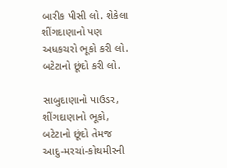બારીક પીસી લો. શેકેલા શીંગદાણાનો પણ અધકચરો ભૂકો કરી લો. બટેટાનો છૂંદો કરી લો.

સાબુદાણાનો પાઉડર, શીંગદાણાનો ભૂકો, બટેટાનો છૂંદો તેમજ આદુ-મરચાં-કોથમીરની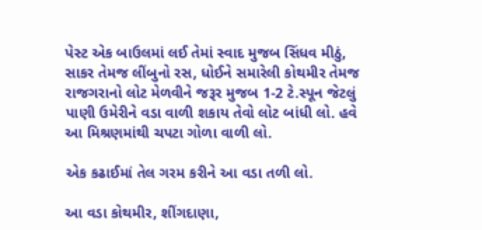પેસ્ટ એક બાઉલમાં લઈ તેમાં સ્વાદ મુજબ સિંધવ મીઠું, સાકર તેમજ લીંબુનો રસ, ધોઈને સમારેલી કોથમીર તેમજ રાજગરાનો લોટ મેળવીને જરૂર મુજબ 1-2 ટે.સ્પૂન જેટલું પાણી ઉમેરીને વડા વાળી શકાય તેવો લોટ બાંધી લો. હવે આ મિશ્રણમાંથી ચપટા ગોળા વાળી લો.

એક કઢાઈમાં તેલ ગરમ કરીને આ વડા તળી લો.

આ વડા કોથમીર, શીંગદાણા,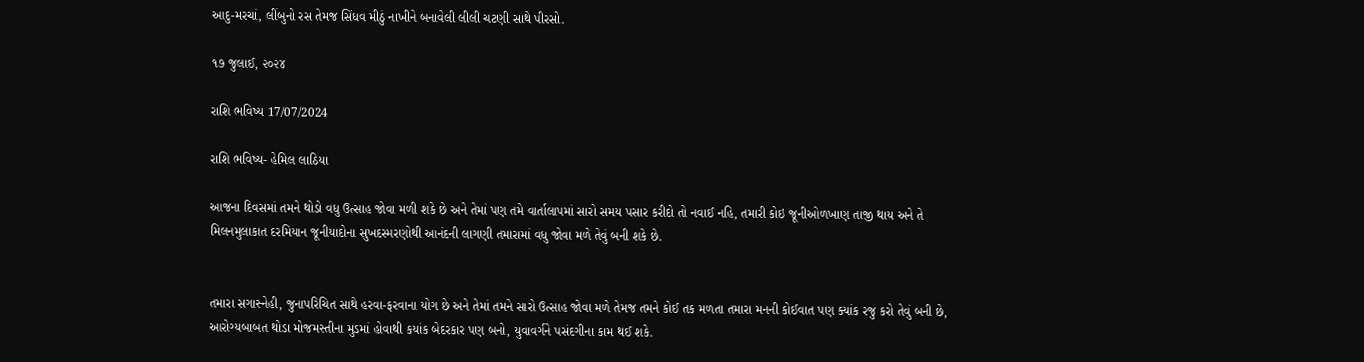આદુ-મરચાં, લીંબુનો રસ તેમજ સિંધવ મીઠું નાખીને બનાવેલી લીલી ચટણી સાથે પીરસો.

૧૭ જુલાઈ, ૨૦૨૪

રાશિ ભવિષ્ય 17/07/2024

રાશિ ભવિષ્ય- હેમિલ લાઠિયા

આજના દિવસમાં તમને થોડો વધુ ઉત્સાહ જોવા મળી શકે છે અને તેમાં પણ તમે વાર્તાલાપમાં સારો સમય પસાર કરીદો તો નવાઈ નહિ, તમારી કોઇ જૂનીઓળખાણ તાજી થાય અને તે મિલનમુલાકાત દરમિયાન જૂનીયાદોના સુખદસ્મરણોથી આનંદની લાગણી તમારામાં વધુ જોવા મળે તેવું બની શકે છે.


તમારા સગાસ્નેહી, જુનાપરિચિત સાથે હરવા-ફરવાના યોગ છે અને તેમાં તમને સારો ઉત્સાહ જોવા મળે તેમજ તમને કોઈ તક મળતા તમારા મનની કોઈવાત પણ ક્યાંક રજુ કરો તેવું બની છે, આરોગ્યબાબત થોડા મોજમસ્તીના મુડમાં હોવાથી કયાંક બેદરકાર પણ બનો, યુવાવર્ગને પસંદગીના કામ થઈ શકે.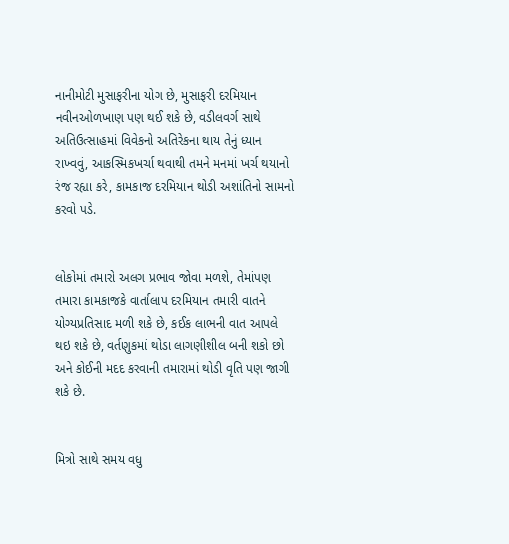નાનીમોટી મુસાફરીના યોગ છે, મુસાફરી દરમિયાન નવીનઓળખાણ પણ થઈ શકે છે, વડીલવર્ગ સાથે અતિઉત્સાહમાં વિવેકનો અતિરેકના થાય તેનું ધ્યાન રાખ્વવું, આકસ્મિકખર્ચા થવાથી તમને મનમાં ખર્ચ થયાનો રંજ રહ્યા કરે, કામકાજ દરમિયાન થોડી અશાંતિનો સામનો કરવો પડે.


લોકોમાં તમારો અલગ પ્રભાવ જોવા મળશે, તેમાંપણ તમારા કામકાજકે વાર્તાલાપ દરમિયાન તમારી વાતને યોગ્યપ્રતિસાદ મળી શકે છે, કઈક લાભની વાત આપલે થઇ શકે છે, વર્તણુકમાં થોડા લાગણીશીલ બની શકો છો અને કોઈની મદદ કરવાની તમારામાં થોડી વૃતિ પણ જાગી શકે છે.


મિત્રો સાથે સમય વધુ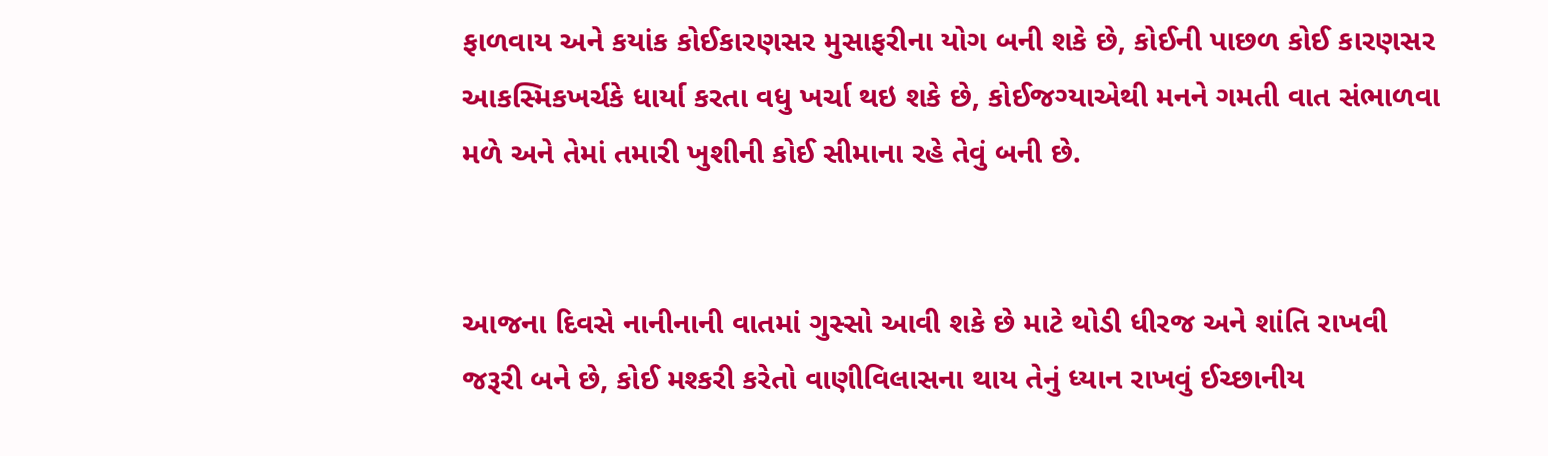ફાળવાય અને કયાંક કોઈકારણસર મુસાફરીના યોગ બની શકે છે, કોઈની પાછળ કોઈ કારણસર  આકસ્મિકખર્ચકે ધાર્યા કરતા વધુ ખર્ચા થઇ શકે છે, કોઈજગ્યાએથી મનને ગમતી વાત સંભાળવા મળે અને તેમાં તમારી ખુશીની કોઈ સીમાના રહે તેવું બની છે.


આજના દિવસે નાનીનાની વાતમાં ગુસ્સો આવી શકે છે માટે થોડી ધીરજ અને શાંતિ રાખવી જરૂરી બને છે, કોઈ મશ્કરી કરેતો વાણીવિલાસના થાય તેનું ધ્યાન રાખવું ઈચ્છાનીય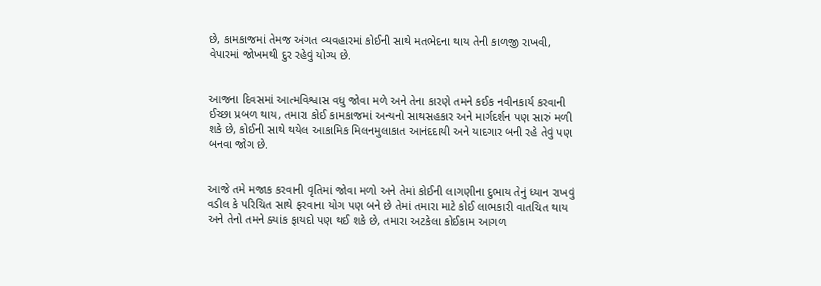છે, કામકાજમાં તેમજ અંગત વ્યવહારમાં કોઈની સાથે મતભેદના થાય તેની કાળજી રાખવી, વેપારમાં જોખમથી દુર રહેવું યોગ્ય છે.


આજના દિવસમાં આત્મવિશ્વાસ વધુ જોવા મળે અને તેના કારણે તમને કઈક નવીનકાર્ય કરવાની ઈચ્છા પ્રબળ થાય, તમારા કોઈ કામકાજમાં અન્યનો સાથસહકાર અને માર્ગદર્શન પણ સારું મળી શકે છે, કોઈની સાથે થયેલ આકામિક મિલનમુલાકાત આનંદદાયી અને યાદગાર બની રહે તેવું પણ બનવા જોગ છે.


આજે તમે મજાક કરવાની વૃતિમાં જોવા મળો અને તેમાં કોઈની લાગણીના દુભાય તેનું ધ્યાન રાખવું વડીલ કે પરિચિત સાથે ફરવાના યોગ પણ બને છે તેમાં તમારા માટે કોઈ લાભકારી વાતચિત થાય અને તેનો તમને ક્યાંક ફાયદો પણ થઈ શકે છે, તમારા અટકેલા કોઈકામ આગળ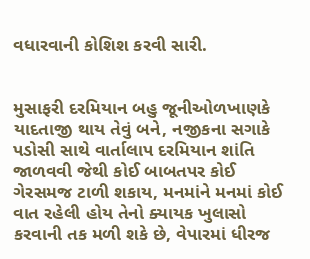વધારવાની કોશિશ કરવી સારી.


મુસાફરી દરમિયાન બહુ જૂનીઓળખાણકે યાદતાજી થાય તેવું બને, નજીકના સગાકે પડોસી સાથે વાર્તાલાપ દરમિયાન શાંતિ જાળવવી જેથી કોઈ બાબતપર કોઈ ગેરસમજ ટાળી શકાય, મનમાંને મનમાં કોઈ વાત રહેલી હોય તેનો ક્યાયક ખુલાસો કરવાની તક મળી શકે છે, વેપારમાં ધીરજ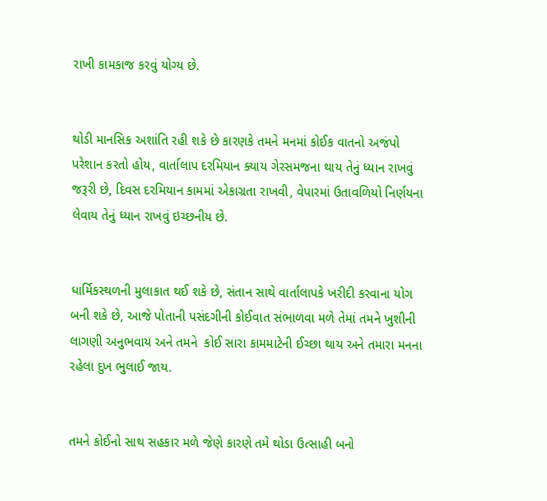રાખી કામકાજ કરવું યોગ્ય છે.


થોડી માનસિક અશાંતિ રહી શકે છે કારણકે તમને મનમાં કોઈક વાતનો અજંપો પરેશાન કરતો હોય, વાર્તાલાપ દરમિયાન ક્યાય ગેરસમજના થાય તેનું ધ્યાન રાખવું જરૂરી છે, દિવસ દરમિયાન કામમાં એકાગ્રતા રાખવી, વેપારમાં ઉતાવળિયો નિર્ણયના લેવાય તેનું ધ્યાન રાખવું ઇચ્છનીય છે.


ધાર્મિકસ્થળની મુલાકાત થઈ શકે છે, સંતાન સાથે વાર્તાલાપકે ખરીદી કરવાના યોગ બની શકે છે, આજે પોતાની પસંદગીની કોઈવાત સંભાળવા મળે તેમાં તમને ખુશીની લાગણી અનુભવાય અને તમને  કોઈ સારા કામમાટેની ઈચ્છા થાય અને તમારા મનના રહેલા દુખ ભુલાઈ જાય.


તમને કોઈનો સાથ સહકાર મળે જેણે કારણે તમે થોડા ઉત્સાહી બનો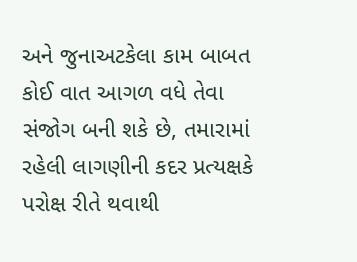અને જુનાઅટકેલા કામ બાબત કોઈ વાત આગળ વધે તેવા સંજોગ બની શકે છે, તમારામાં રહેલી લાગણીની કદર પ્રત્યક્ષકે પરોક્ષ રીતે થવાથી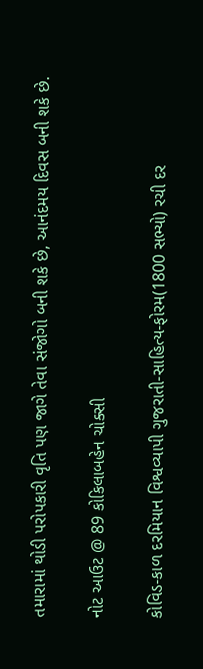તમારામાં થોડી પરોપકારી વૃતિ પણ જાગે તેવા સંજોગો બની શકે છે, આનંદમય દિવસ બની શકે છે.

નોટ આઉટ @ 89 કોકિલાબહેન ચોક્સી

કોવિડ-કાળ દરમિયાન વિશ્વવ્યાપી ગુજરાતી-સાહિત્ય-ફોરમ(1800 સભ્યો) રચી દર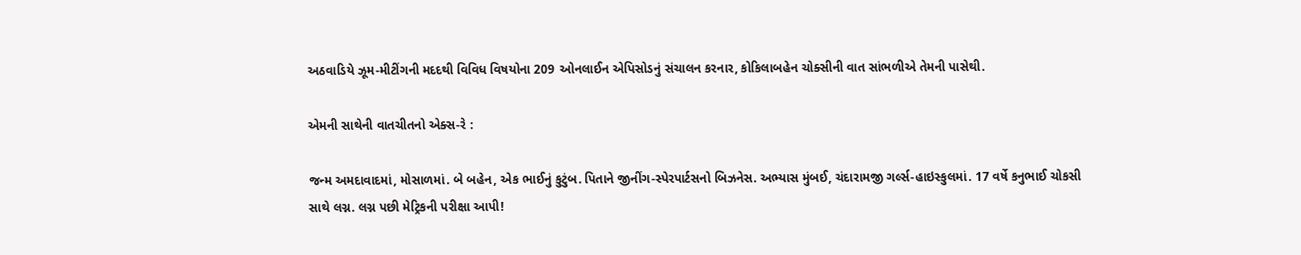અઠવાડિયે ઝૂમ-મીટીંગની મદદથી વિવિધ વિષયોના 209 ઓનલાઈન એપિસોડનું સંચાલન કરનાર, કોકિલાબહેન ચોક્સીની વાત સાંભળીએ તેમની પાસેથી.

એમની સાથેની વાતચીતનો એક્સ-રે :

જન્મ અમદાવાદમાં, મોસાળમાં. બે બહેન, એક ભાઈનું કુટુંબ. પિતાને જીનીંગ-સ્પેરપાર્ટસનો બિઝનેસ. અભ્યાસ મુંબઈ, ચંદારામજી ગર્લ્સ-હાઇસ્કુલમાં. 17 વર્ષે કનુભાઈ ચોકસી સાથે લગ્ન. લગ્ન પછી મેટ્રિકની પરીક્ષા આપી!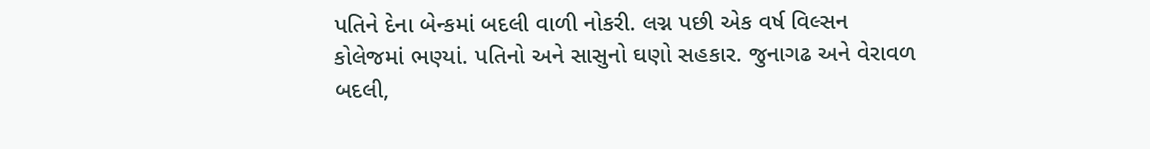પતિને દેના બેન્કમાં બદલી વાળી નોકરી. લગ્ન પછી એક વર્ષ વિલ્સન કોલેજમાં ભણ્યાં. પતિનો અને સાસુનો ઘણો સહકાર. જુનાગઢ અને વેરાવળ બદલી,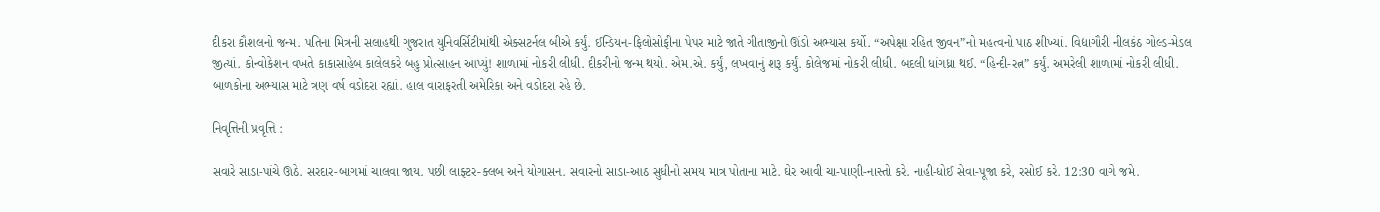દીકરા કૌશલનો જન્મ. પતિના મિત્રની સલાહથી ગુજરાત યુનિવર્સિટીમાંથી એક્સટર્નલ બીએ કર્યું. ઈન્ડિયન-ફિલોસોફીના પેપર માટે જાતે ગીતાજીનો ઊંડો અભ્યાસ કર્યો. “અપેક્ષા રહિત જીવન”નો મહત્વનો પાઠ શીખ્યાં. વિદ્યાગૌરી નીલકંઠ ગોલ્ડ-મેડલ જીત્યાં. કોન્વોકેશન વખતે કાકાસાહેબ કાલેલકરે બહુ પ્રોત્સાહન આપ્યું! શાળામાં નોકરી લીધી. દીકરીનો જન્મ થયો. એમ.એ. કર્યું, લખવાનું શરૂ કર્યું. કોલેજમાં નોકરી લીધી. બદલી ધાંગધ્રા થઈ. “હિન્દી-રત્ન” કર્યું. અમરેલી શાળામાં નોકરી લીધી. બાળકોના અભ્યાસ માટે ત્રણ વર્ષ વડોદરા રહ્યાં. હાલ વારાફરતી અમેરિકા અને વડોદરા રહે છે.

નિવૃત્તિની પ્રવૃત્તિ :

સવારે સાડા-પાંચે ઊઠે. સરદાર-બાગમાં ચાલવા જાય. પછી લાફ્ટર-ક્લબ અને યોગાસન. સવારનો સાડા-આઠ સુધીનો સમય માત્ર પોતાના માટે. ઘેર આવી ચા-પાણી-નાસ્તો કરે. નાહી-ધોઈ સેવા-પૂજા કરે, રસોઈ કરે. 12:30 વાગે જમે.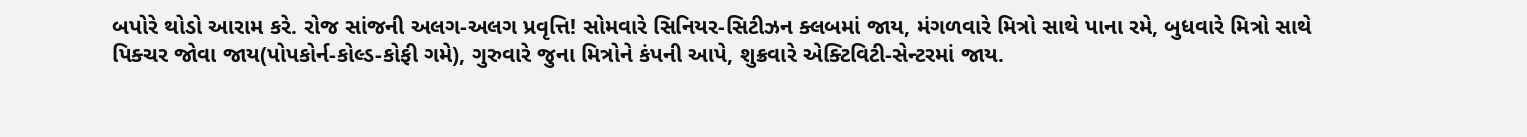બપોરે થોડો આરામ કરે. રોજ સાંજની અલગ-અલગ પ્રવૃત્તિ! સોમવારે સિનિયર-સિટીઝન ક્લબમાં જાય, મંગળવારે મિત્રો સાથે પાના રમે, બુધવારે મિત્રો સાથે પિક્ચર જોવા જાય(પોપકોર્ન-કોલ્ડ-કોફી ગમે), ગુરુવારે જુના મિત્રોને કંપની આપે, શુક્રવારે એક્ટિવિટી-સેન્ટરમાં જાય.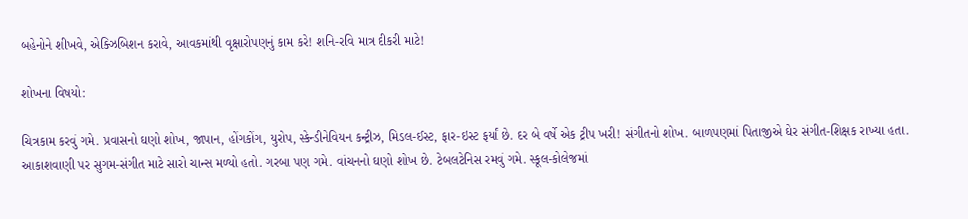બહેનોને શીખવે, એક્ઝિબિશન કરાવે, આવકમાંથી વૃક્ષારોપણનું કામ કરે! શનિ-રવિ માત્ર દીકરી માટે!

શોખના વિષયો:

ચિત્રકામ કરવું ગમે. પ્રવાસનો ઘણો શોખ, જાપાન, હોંગકોંગ, યુરોપ, સ્કેન્ડીનેવિયન કન્ટ્રીઝ, મિડલ-ઈસ્ટ, ફાર-ઇસ્ટ ફર્યાં છે. દર બે વર્ષે એક ટ્રીપ ખરી! સંગીતનો શોખ. બાળપણમાં પિતાજીએ ઘેર સંગીત-શિક્ષક રાખ્યા હતા. આકાશવાણી પર સુગમ-સંગીત માટે સારો ચાન્સ મળ્યો હતો. ગરબા પણ ગમે. વાંચનનો ઘણો શોખ છે. ટેબલટેનિસ રમવું ગમે. સ્કૂલ-કોલેજમાં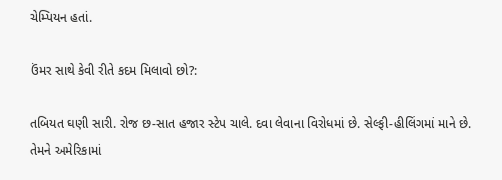ચેમ્પિયન હતાં.

ઉંમર સાથે કેવી રીતે કદમ મિલાવો છો?:

તબિયત ઘણી સારી. રોજ છ-સાત હજાર સ્ટેપ ચાલે. દવા લેવાના વિરોધમાં છે. સેલ્ફી-હીલિંગમાં માને છે. તેમને અમેરિકામાં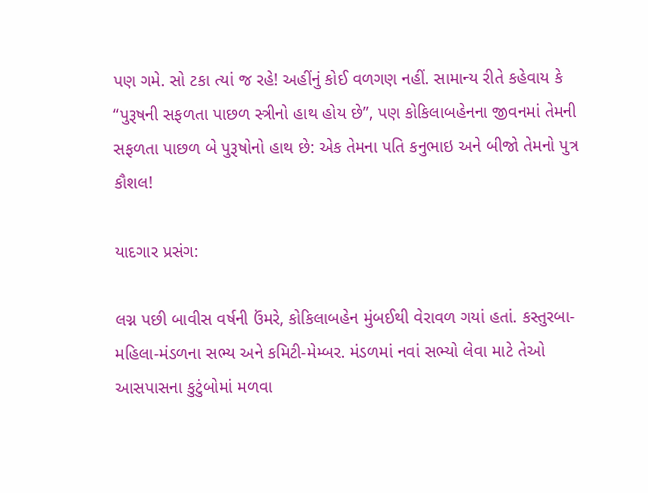પણ ગમે. સો ટકા ત્યાં જ રહે! અહીંનું કોઈ વળગણ નહીં. સામાન્ય રીતે કહેવાય કે “પુરૂષની સફળતા પાછળ સ્ત્રીનો હાથ હોય છે”, પણ કોકિલાબહેનના જીવનમાં તેમની સફળતા પાછળ બે પુરૂષોનો હાથ છે: એક તેમના પતિ કનુભાઇ અને બીજો તેમનો પુત્ર કૌશલ!

યાદગાર પ્રસંગ:

લગ્ન પછી બાવીસ વર્ષની ઉંમરે, કોકિલાબહેન મુંબઈથી વેરાવળ ગયાં હતાં. કસ્તુરબા-મહિલા-મંડળના સભ્ય અને કમિટી-મેમ્બર. મંડળમાં નવાં સભ્યો લેવા માટે તેઓ આસપાસના કુટુંબોમાં મળવા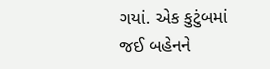ગયાં. એક કુટુંબમાં જઈ બહેનને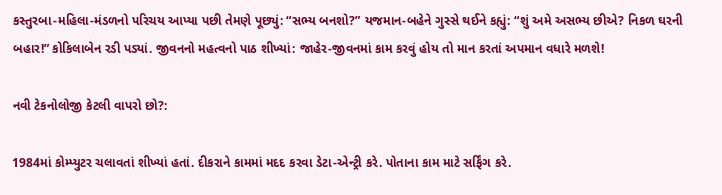કસ્તુરબા-મહિલા-મંડળનો પરિચય આપ્યા પછી તેમણે પૂછ્યું: “સભ્ય બનશો?” યજમાન-બહેને ગુસ્સે થઈને કહ્યું: “શું અમે અસભ્ય છીએ? નિકળ ઘરની બહાર!” કોકિલાબેન રડી પડ્યાં. જીવનનો મહત્વનો પાઠ શીખ્યાં: જાહેર-જીવનમાં કામ કરવું હોય તો માન કરતાં અપમાન વધારે મળશે!

નવી ટેકનોલોજી કેટલી વાપરો છો?:

1984માં કોમ્પ્યુટર ચલાવતાં શીખ્યાં હતાં. દીકરાને કામમાં મદદ કરવા ડેટા-એન્ટ્રી કરે. પોતાના કામ માટે સર્ફિંગ કરે.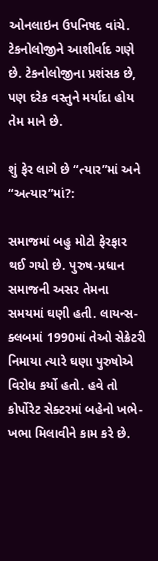ઓનલાઇન ઉપનિષદ વાંચે. ટેકનોલોજીને આશીર્વાદ ગણે છે. ટેકનોલોજીના પ્રશંસક છે, પણ દરેક વસ્તુને મર્યાદા હોય તેમ માને છે.

શું ફેર લાગે છે “ત્યાર”માં અને “અત્યાર”માં?:

સમાજમાં બહુ મોટો ફેરફાર થઈ ગયો છે. પુરુષ-પ્રધાન સમાજની અસર તેમના સમયમાં ઘણી હતી. લાયન્સ-ક્લબમાં 1990માં તેઓ સેક્રેટરી નિમાયા ત્યારે ઘણા પુરુષોએ વિરોધ કર્યો હતો. હવે તો કોર્પોરેટ સેક્ટરમાં બહેનો ખભે-ખભા મિલાવીને કામ કરે છે.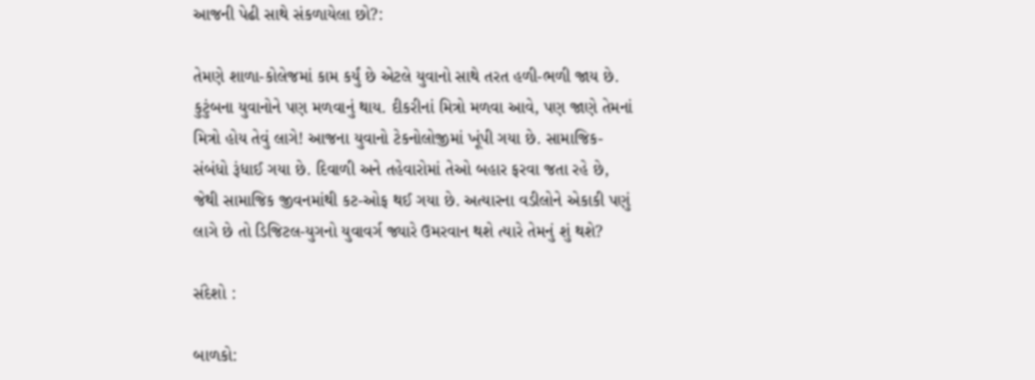આજની પેઢી સાથે સંકળાયેલા છો?:

તેમણે શાળા-કોલેજમાં કામ કર્યું છે એટલે યુવાનો સાથે તરત હળી-ભળી જાય છે. કુટુંબના યુવાનોને પણ મળવાનું થાય. દીકરીનાં મિત્રો મળવા આવે, પણ જાણે તેમનાં મિત્રો હોય તેવું લાગે! આજના યુવાનો ટેકનોલોજીમાં ખૂંપી ગયા છે. સામાજિક-સંબંધો રૂંધાઈ ગયા છે. દિવાળી અને તહેવારોમાં તેઓ બહાર ફરવા જતા રહે છે, જેથી સામાજિક જીવનમાંથી કટ-ઓફ થઈ ગયા છે. અત્યારના વડીલોને એકાકી પણું લાગે છે તો ડિજિટલ-યુગનો યુવાવર્ગ જ્યારે ઉમરવાન થશે ત્યારે તેમનું શું થશે?

સંદેશો :

બાળકો: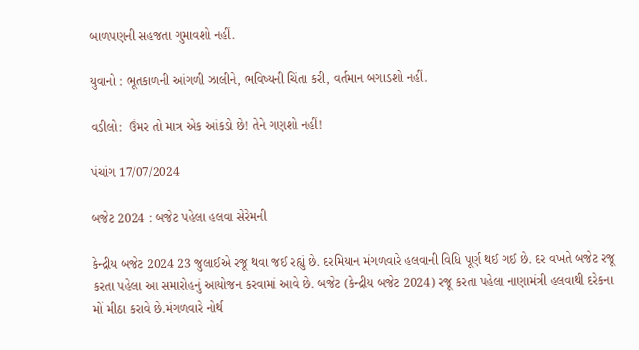બાળપણની સહજતા ગુમાવશો નહીં.

યુવાનો : ભૂતકાળની આંગળી ઝાલીને, ભવિષ્યની ચિંતા કરી, વર્તમાન બગાડશો નહીં.

વડીલો:  ઉંમર તો માત્ર એક આંકડો છે! તેને ગણશો નહીં!

પંચાંગ 17/07/2024

બજેટ 2024 : બજેટ પહેલા હલવા સેરેમની

કેન્દ્રીય બજેટ 2024 23 જુલાઈએ રજૂ થવા જઈ રહ્યું છે. દરમિયાન મંગળવારે હલવાની વિધિ પૂર્ણ થઈ ગઈ છે. દર વખતે બજેટ રજૂ કરતા પહેલા આ સમારોહનું આયોજન કરવામાં આવે છે. બજેટ (કેન્દ્રીય બજેટ 2024) રજૂ કરતા પહેલા નાણામંત્રી હલવાથી દરેકના મોં મીઠા કરાવે છે.મંગળવારે નોર્થ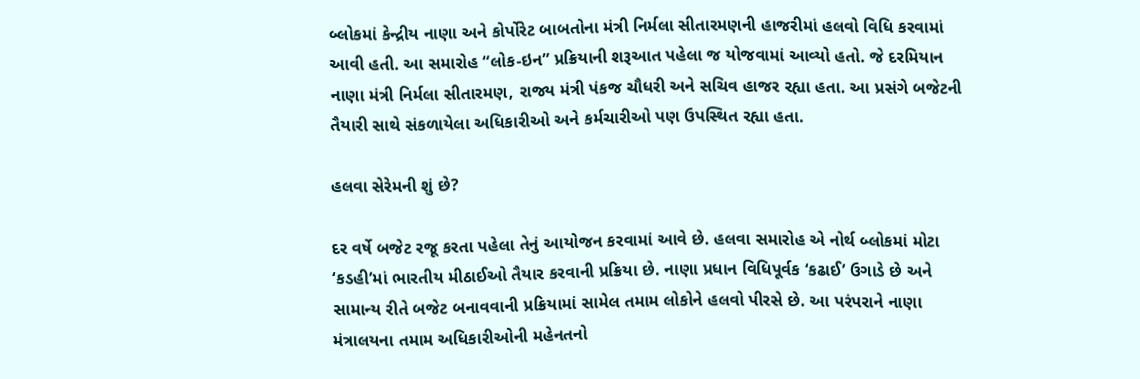બ્લોકમાં કેન્દ્રીય નાણા અને કોર્પોરેટ બાબતોના મંત્રી નિર્મલા સીતારમણની હાજરીમાં હલવો વિધિ કરવામાં આવી હતી. આ સમારોહ “લોક-ઇન” પ્રક્રિયાની શરૂઆત પહેલા જ યોજવામાં આવ્યો હતો. જે દરમિયાન નાણા મંત્રી નિર્મલા સીતારમણ, રાજ્ય મંત્રી પંકજ ચૌધરી અને સચિવ હાજર રહ્યા હતા. આ પ્રસંગે બજેટની તૈયારી સાથે સંકળાયેલા અધિકારીઓ અને કર્મચારીઓ પણ ઉપસ્થિત રહ્યા હતા.

હલવા સેરેમની શું છે?

દર વર્ષે બજેટ રજૂ કરતા પહેલા તેનું આયોજન કરવામાં આવે છે. હલવા સમારોહ એ નોર્થ બ્લોકમાં મોટા ‘કડહી’માં ભારતીય મીઠાઈઓ તૈયાર કરવાની પ્રક્રિયા છે. નાણા પ્રધાન વિધિપૂર્વક ‘કઢાઈ’ ઉગાડે છે અને સામાન્ય રીતે બજેટ બનાવવાની પ્રક્રિયામાં સામેલ તમામ લોકોને હલવો પીરસે છે. આ પરંપરાને નાણા મંત્રાલયના તમામ અધિકારીઓની મહેનતનો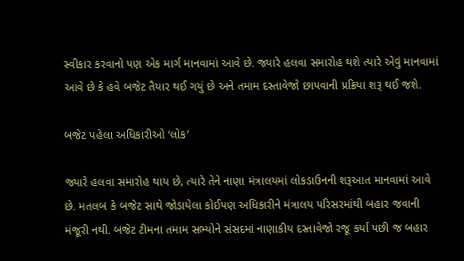સ્વીકાર કરવાનો પણ એક માર્ગ માનવામાં આવે છે. જ્યારે હલવા સમારોહ થશે ત્યારે એવું માનવામાં આવે છે કે હવે બજેટ તૈયાર થઈ ગયું છે અને તમામ દસ્તાવેજો છાપવાની પ્રક્રિયા શરૂ થઈ જશે.

બજેટ પહેલા અધિકારીઓ ‘લોક’

જ્યારે હલવા સમારોહ થાય છે, ત્યારે તેને નાણા મંત્રાલયમાં લોકડાઉનની શરૂઆત માનવામાં આવે છે. મતલબ કે બજેટ સાથે જોડાયેલા કોઈપણ અધિકારીને મંત્રાલય પરિસરમાંથી બહાર જવાની મંજૂરી નથી. બજેટ ટીમના તમામ સભ્યોને સંસદમાં નાણાકીય દસ્તાવેજો રજૂ કર્યા પછી જ બહાર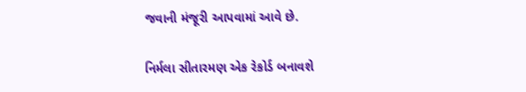જવાની મંજૂરી આપવામાં આવે છે.

નિર્મલા સીતારમણ એક રેકોર્ડ બનાવશે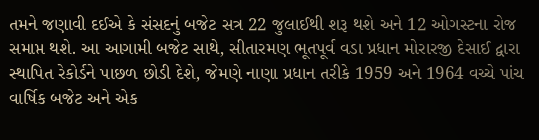તમને જણાવી દઈએ કે સંસદનું બજેટ સત્ર 22 જુલાઈથી શરૂ થશે અને 12 ઓગસ્ટના રોજ સમાપ્ત થશે. આ આગામી બજેટ સાથે, સીતારમણ ભૂતપૂર્વ વડા પ્રધાન મોરારજી દેસાઈ દ્વારા સ્થાપિત રેકોર્ડને પાછળ છોડી દેશે, જેમણે નાણા પ્રધાન તરીકે 1959 અને 1964 વચ્ચે પાંચ વાર્ષિક બજેટ અને એક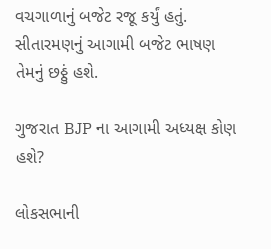વચગાળાનું બજેટ રજૂ કર્યું હતું. સીતારમણનું આગામી બજેટ ભાષણ તેમનું છઠ્ઠું હશે.

ગુજરાત BJP ના આગામી અધ્યક્ષ કોણ હશે?

લોકસભાની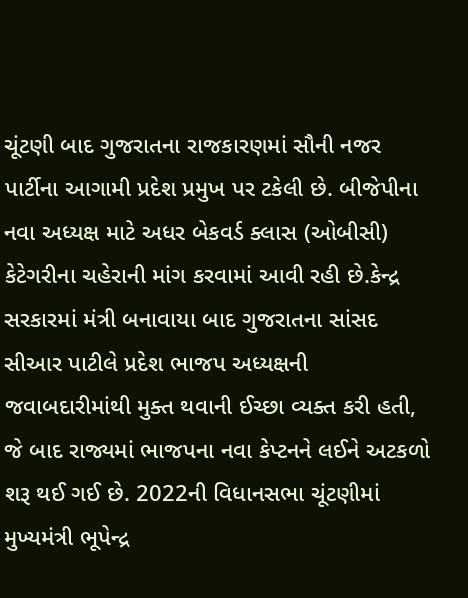ચૂંટણી બાદ ગુજરાતના રાજકારણમાં સૌની નજર પાર્ટીના આગામી પ્રદેશ પ્રમુખ પર ટકેલી છે. બીજેપીના નવા અધ્યક્ષ માટે અધર બેકવર્ડ ક્લાસ (ઓબીસી) કેટેગરીના ચહેરાની માંગ કરવામાં આવી રહી છે.કેન્દ્ર સરકારમાં મંત્રી બનાવાયા બાદ ગુજરાતના સાંસદ સીઆર પાટીલે પ્રદેશ ભાજપ અધ્યક્ષની જવાબદારીમાંથી મુક્ત થવાની ઈચ્છા વ્યક્ત કરી હતી, જે બાદ રાજ્યમાં ભાજપના નવા કેપ્ટનને લઈને અટકળો શરૂ થઈ ગઈ છે. 2022ની વિધાનસભા ચૂંટણીમાં મુખ્યમંત્રી ભૂપેન્દ્ર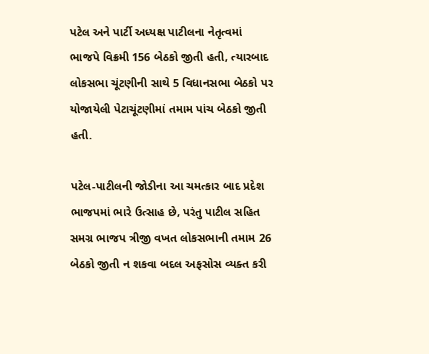પટેલ અને પાર્ટી અધ્યક્ષ પાટીલના નેતૃત્વમાં ભાજપે વિક્રમી 156 બેઠકો જીતી હતી, ત્યારબાદ લોકસભા ચૂંટણીની સાથે 5 વિધાનસભા બેઠકો પર યોજાયેલી પેટાચૂંટણીમાં તમામ પાંચ બેઠકો જીતી હતી.

પટેલ-પાટીલની જોડીના આ ચમત્કાર બાદ પ્રદેશ ભાજપમાં ભારે ઉત્સાહ છે, પરંતુ પાટીલ સહિત સમગ્ર ભાજપ ત્રીજી વખત લોકસભાની તમામ 26 બેઠકો જીતી ન શકવા બદલ અફસોસ વ્યક્ત કરી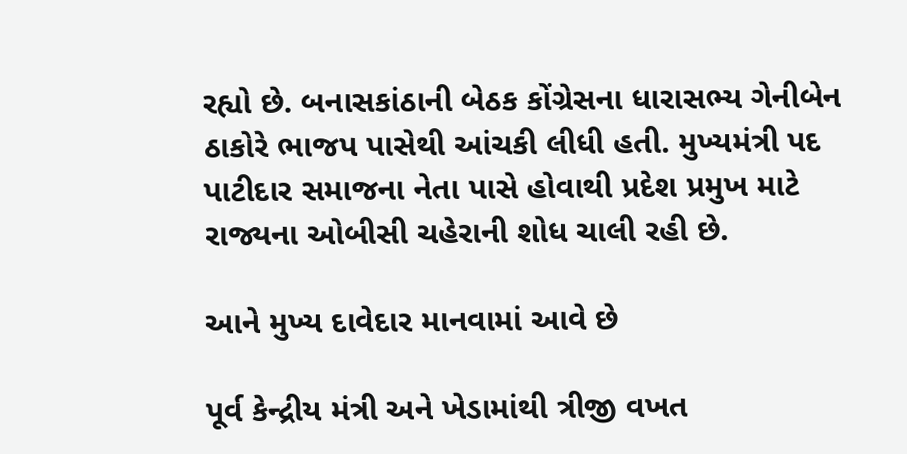રહ્યો છે. બનાસકાંઠાની બેઠક કોંગ્રેસના ધારાસભ્ય ગેનીબેન ઠાકોરે ભાજપ પાસેથી આંચકી લીધી હતી. મુખ્યમંત્રી પદ પાટીદાર સમાજના નેતા પાસે હોવાથી પ્રદેશ પ્રમુખ માટે રાજ્યના ઓબીસી ચહેરાની શોધ ચાલી રહી છે.

આને મુખ્ય દાવેદાર માનવામાં આવે છે

પૂર્વ કેન્દ્રીય મંત્રી અને ખેડામાંથી ત્રીજી વખત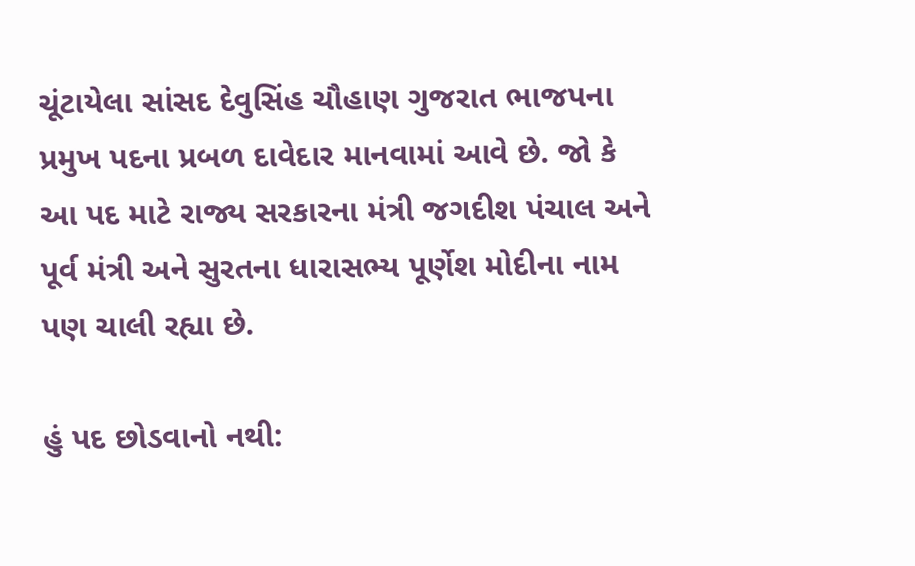ચૂંટાયેલા સાંસદ દેવુસિંહ ચૌહાણ ગુજરાત ભાજપના પ્રમુખ પદના પ્રબળ દાવેદાર માનવામાં આવે છે. જો કે આ પદ માટે રાજ્ય સરકારના મંત્રી જગદીશ પંચાલ અને પૂર્વ મંત્રી અને સુરતના ધારાસભ્ય પૂર્ણેશ મોદીના નામ પણ ચાલી રહ્યા છે.

હું પદ છોડવાનો નથી: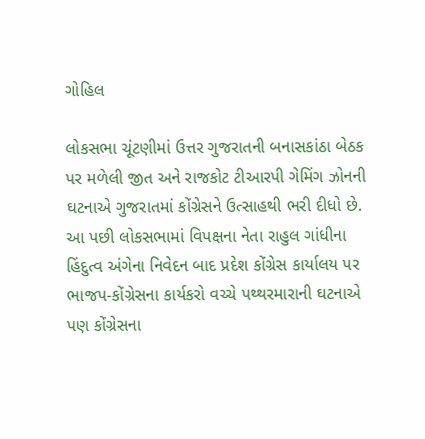ગોહિલ

લોકસભા ચૂંટણીમાં ઉત્તર ગુજરાતની બનાસકાંઠા બેઠક પર મળેલી જીત અને રાજકોટ ટીઆરપી ગેમિંગ ઝોનની ઘટનાએ ગુજરાતમાં કોંગ્રેસને ઉત્સાહથી ભરી દીધો છે. આ પછી લોકસભામાં વિપક્ષના નેતા રાહુલ ગાંધીના હિંદુત્વ અંગેના નિવેદન બાદ પ્રદેશ કોંગ્રેસ કાર્યાલય પર ભાજપ-કોંગ્રેસના કાર્યકરો વચ્ચે પથ્થરમારાની ઘટનાએ પણ કોંગ્રેસના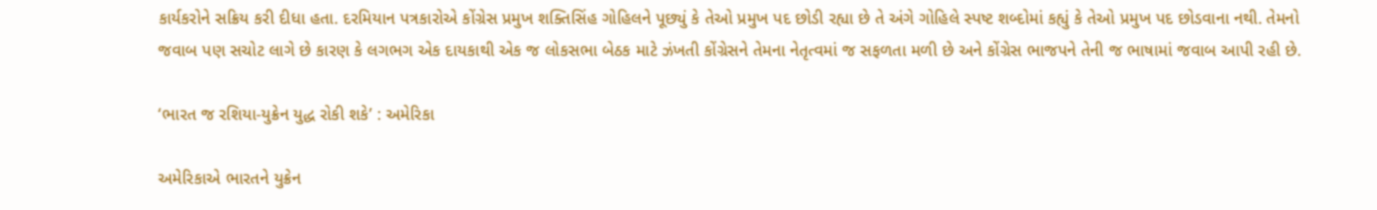કાર્યકરોને સક્રિય કરી દીધા હતા. દરમિયાન પત્રકારોએ કોંગ્રેસ પ્રમુખ શક્તિસિંહ ગોહિલને પૂછ્યું કે તેઓ પ્રમુખ પદ છોડી રહ્યા છે તે અંગે ગોહિલે સ્પષ્ટ શબ્દોમાં કહ્યું કે તેઓ પ્રમુખ પદ છોડવાના નથી. તેમનો જવાબ પણ સચોટ લાગે છે કારણ કે લગભગ એક દાયકાથી એક જ લોકસભા બેઠક માટે ઝંખતી કોંગ્રેસને તેમના નેતૃત્વમાં જ સફળતા મળી છે અને કોંગ્રેસ ભાજપને તેની જ ભાષામાં જવાબ આપી રહી છે.

‘ભારત જ રશિયા-યુક્રેન યુદ્ધ રોકી શકે’ : અમેરિકા

અમેરિકાએ ભારતને યુક્રેન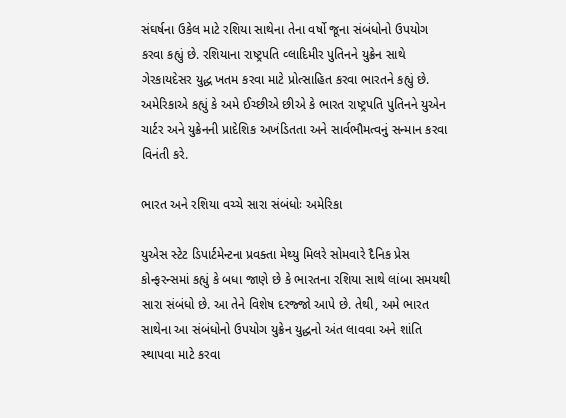સંઘર્ષના ઉકેલ માટે રશિયા સાથેના તેના વર્ષો જૂના સંબંધોનો ઉપયોગ કરવા કહ્યું છે. રશિયાના રાષ્ટ્રપતિ વ્લાદિમીર પુતિનને યુક્રેન સાથે ગેરકાયદેસર યુદ્ધ ખતમ કરવા માટે પ્રોત્સાહિત કરવા ભારતને કહ્યું છે. અમેરિકાએ કહ્યું કે અમે ઈચ્છીએ છીએ કે ભારત રાષ્ટ્રપતિ પુતિનને યુએન ચાર્ટર અને યુક્રેનની પ્રાદેશિક અખંડિતતા અને સાર્વભૌમત્વનું સન્માન કરવા વિનંતી કરે.

ભારત અને રશિયા વચ્ચે સારા સંબંધોઃ અમેરિકા

યુએસ સ્ટેટ ડિપાર્ટમેન્ટના પ્રવક્તા મેથ્યુ મિલરે સોમવારે દૈનિક પ્રેસ કોન્ફરન્સમાં કહ્યું કે બધા જાણે છે કે ભારતના રશિયા સાથે લાંબા સમયથી સારા સંબંધો છે. આ તેને વિશેષ દરજ્જો આપે છે. તેથી, અમે ભારત સાથેના આ સંબંધોનો ઉપયોગ યુક્રેન યુદ્ધનો અંત લાવવા અને શાંતિ સ્થાપવા માટે કરવા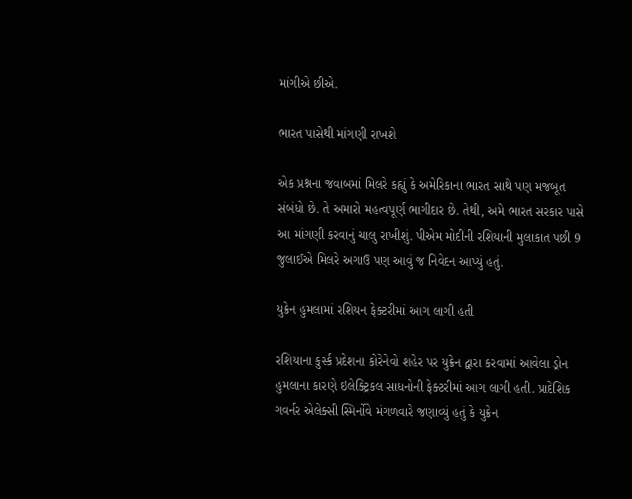માંગીએ છીએ.

ભારત પાસેથી માંગણી રાખશે

એક પ્રશ્નના જવાબમાં મિલરે કહ્યું કે અમેરિકાના ભારત સાથે પણ મજબૂત સંબંધો છે. તે અમારો મહત્વપૂર્ણ ભાગીદાર છે. તેથી, અમે ભારત સરકાર પાસે આ માંગણી કરવાનું ચાલુ રાખીશું. પીએમ મોદીની રશિયાની મુલાકાત પછી 9 જુલાઈએ મિલરે અગાઉ પણ આવું જ નિવેદન આપ્યું હતું.

યુક્રેન હુમલામાં રશિયન ફેક્ટરીમાં આગ લાગી હતી

રશિયાના કુર્સ્ક પ્રદેશના કોરેનેવો શહેર પર યુક્રેન દ્વારા કરવામાં આવેલા ડ્રોન હુમલાના કારણે ઇલેક્ટ્રિકલ સાધનોની ફેક્ટરીમાં આગ લાગી હતી. પ્રાદેશિક ગવર્નર એલેક્સી સ્મિર્નોવે મંગળવારે જણાવ્યું હતું કે યુક્રેન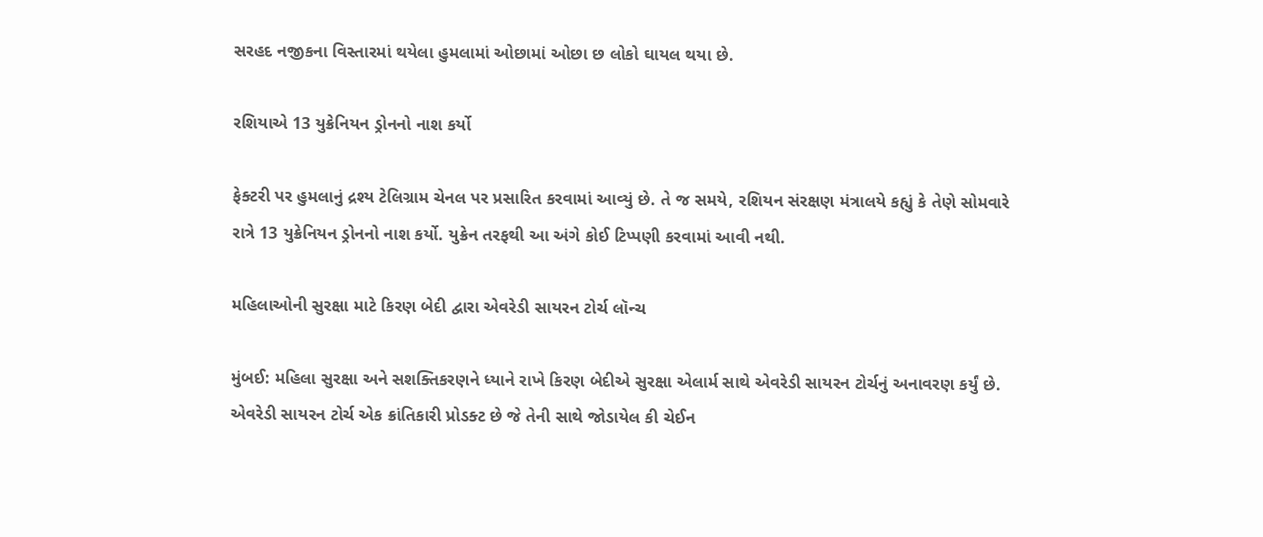સરહદ નજીકના વિસ્તારમાં થયેલા હુમલામાં ઓછામાં ઓછા છ લોકો ઘાયલ થયા છે.

રશિયાએ 13 યુક્રેનિયન ડ્રોનનો નાશ કર્યો

ફેક્ટરી પર હુમલાનું દ્રશ્ય ટેલિગ્રામ ચેનલ પર પ્રસારિત કરવામાં આવ્યું છે. તે જ સમયે, રશિયન સંરક્ષણ મંત્રાલયે કહ્યું કે તેણે સોમવારે રાત્રે 13 યુક્રેનિયન ડ્રોનનો નાશ કર્યો. યુક્રેન તરફથી આ અંગે કોઈ ટિપ્પણી કરવામાં આવી નથી.

મહિલાઓની સુરક્ષા માટે કિરણ બેદી દ્વારા એવરેડી સાયરન ટોર્ચ લૉન્ચ

મુંબઈ: મહિલા સુરક્ષા અને સશક્તિકરણને ધ્યાને રાખે કિરણ બેદીએ સુરક્ષા એલાર્મ સાથે એવરેડી સાયરન ટોર્ચનું અનાવરણ કર્યું છે. એવરેડી સાયરન ટોર્ચ એક ક્રાંતિકારી પ્રોડક્ટ છે જે તેની સાથે જોડાયેલ કી ચેઈન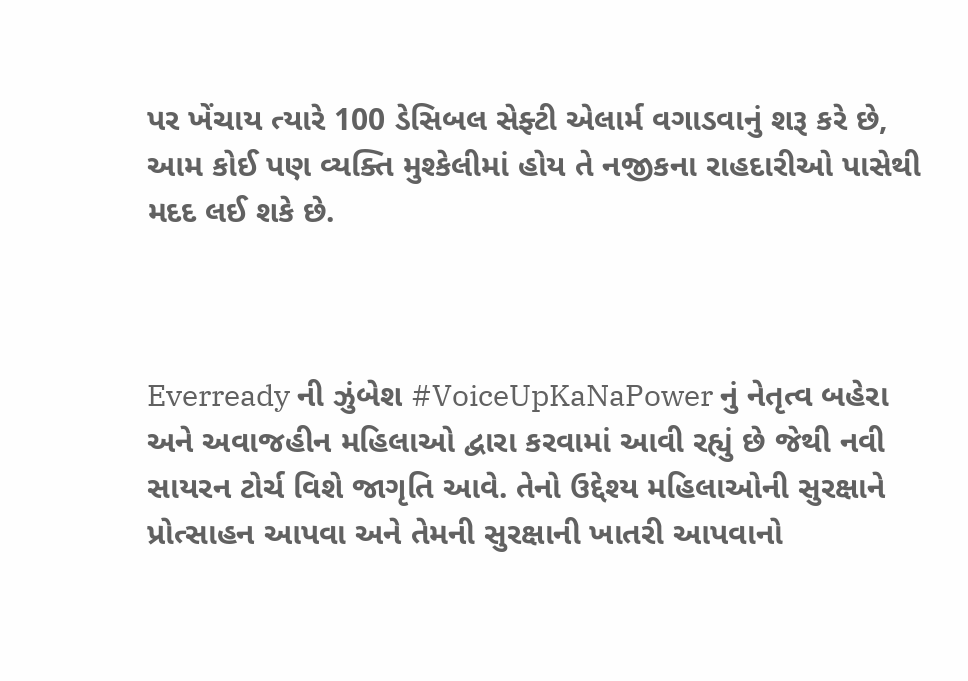પર ખેંચાય ત્યારે 100 ડેસિબલ સેફ્ટી એલાર્મ વગાડવાનું શરૂ કરે છે, આમ કોઈ પણ વ્યક્તિ મુશ્કેલીમાં હોય તે નજીકના રાહદારીઓ પાસેથી મદદ લઈ શકે છે.



Everready ની ઝુંબેશ #VoiceUpKaNaPower નું નેતૃત્વ બહેરા અને અવાજહીન મહિલાઓ દ્વારા કરવામાં આવી રહ્યું છે જેથી નવી સાયરન ટોર્ચ વિશે જાગૃતિ આવે. તેનો ઉદ્દેશ્ય મહિલાઓની સુરક્ષાને પ્રોત્સાહન આપવા અને તેમની સુરક્ષાની ખાતરી આપવાનો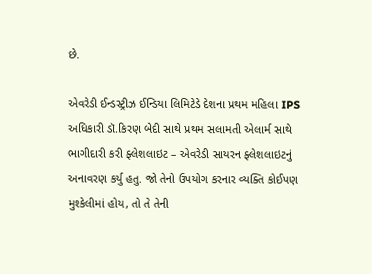છે.

એવરેડી ઈન્ડસ્ટ્રીઝ ઈન્ડિયા લિમિટેડે દેશના પ્રથમ મહિલા IPS અધિકારી ડૉ.કિરણ બેદી સાથે પ્રથમ સલામતી એલાર્મ સાથે ભાગીદારી કરી ફ્લેશલાઇટ – એવરેડી સાયરન ફ્લેશલાઇટનું અનાવરણ કર્યુ હતુ. જો તેનો ઉપયોગ કરનાર વ્યક્તિ કોઈપણ મુશ્કેલીમાં હોય, તો તે તેની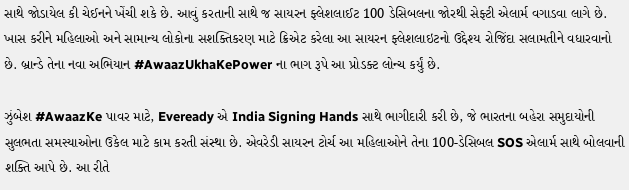સાથે જોડાયેલ કી ચેઈનને ખેંચી શકે છે. આવું કરતાની સાથે જ સાયરન ફ્લેશલાઈટ 100 ડેસિબલના જોરથી સેફ્ટી એલાર્મ વગાડવા લાગે છે. ખાસ કરીને મહિલાઓ અને સામાન્ય લોકોના સશક્તિકરણ માટે ક્રિએટ કરેલા આ સાયરન ફ્લેશલાઇટનો ઉદ્દેશ્ય રોજિંદા સલામતીને વધારવાનો છે. બ્રાન્ડે તેના નવા અભિયાન #AwaazUkhaKePower ના ભાગ રૂપે આ પ્રોડક્ટ લોન્ચ કર્યું છે.

ઝુંબેશ #AwaazKe પાવર માટે, Eveready એ India Signing Hands સાથે ભાગીદારી કરી છે, જે ભારતના બહેરા સમુદાયોની સુલભતા સમસ્યાઓના ઉકેલ માટે કામ કરતી સંસ્થા છે. એવરેડી સાયરન ટોર્ચ આ મહિલાઓને તેના 100-ડેસિબલ SOS એલાર્મ સાથે બોલવાની શક્તિ આપે છે. આ રીતે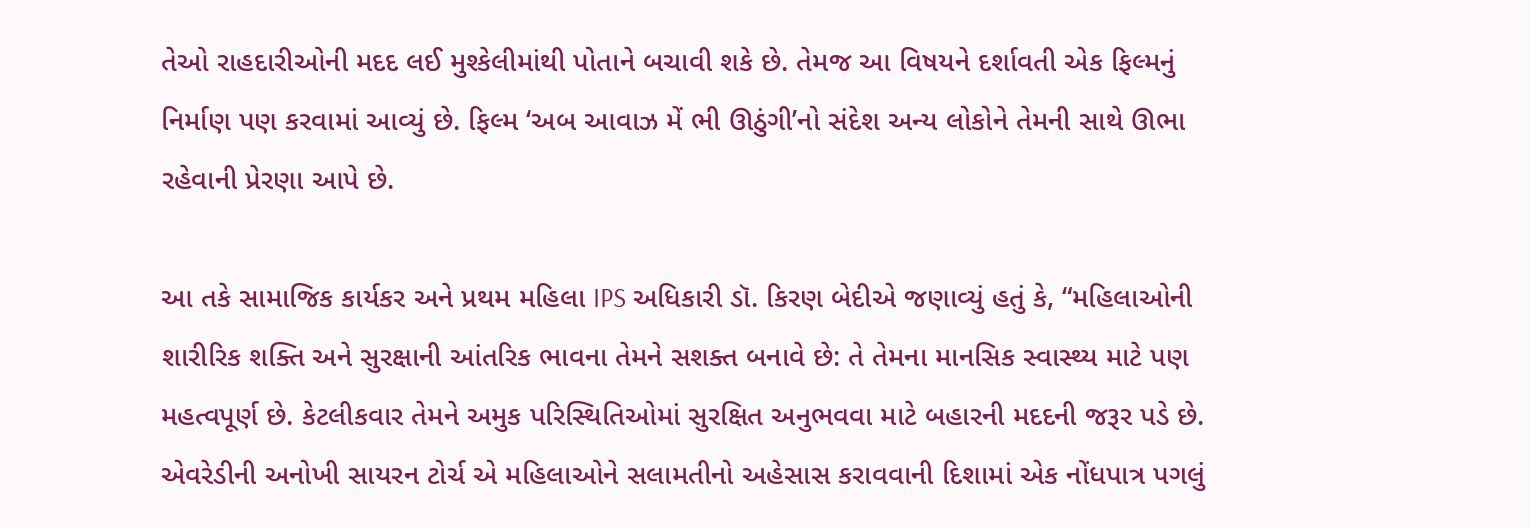તેઓ રાહદારીઓની મદદ લઈ મુશ્કેલીમાંથી પોતાને બચાવી શકે છે. તેમજ આ વિષયને દર્શાવતી એક ફિલ્મનું નિર્માણ પણ કરવામાં આવ્યું છે. ફિલ્મ ‘અબ આવાઝ મેં ભી ઊઠુંગી’નો સંદેશ અન્ય લોકોને તેમની સાથે ઊભા રહેવાની પ્રેરણા આપે છે.

આ તકે સામાજિક કાર્યકર અને પ્રથમ મહિલા IPS અધિકારી ડૉ. કિરણ બેદીએ જણાવ્યું હતું કે, “મહિલાઓની શારીરિક શક્તિ અને સુરક્ષાની આંતરિક ભાવના તેમને સશક્ત બનાવે છે: તે તેમના માનસિક સ્વાસ્થ્ય માટે પણ મહત્વપૂર્ણ છે. કેટલીકવાર તેમને અમુક પરિસ્થિતિઓમાં સુરક્ષિત અનુભવવા માટે બહારની મદદની જરૂર પડે છે. એવરેડીની અનોખી સાયરન ટોર્ચ એ મહિલાઓને સલામતીનો અહેસાસ કરાવવાની દિશામાં એક નોંધપાત્ર પગલું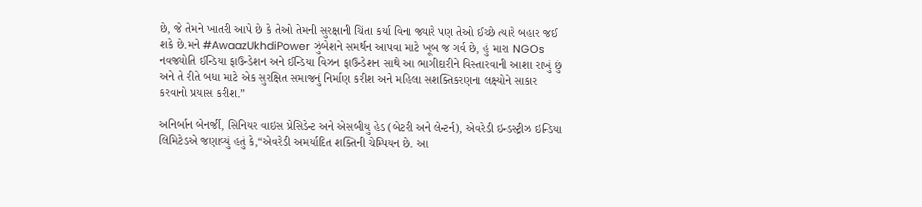છે, જે તેમને ખાતરી આપે છે કે તેઓ તેમની સુરક્ષાની ચિંતા કર્યા વિના જ્યારે પણ તેઓ ઈચ્છે ત્યારે બહાર જઈ શકે છે.મને #AwaazUkhdiPower ઝુંબેશને સમર્થન આપવા માટે ખૂબ જ ગર્વ છે, હું મારા NGOs નવજ્યોતિ ઈન્ડિયા ફાઉન્ડેશન અને ઈન્ડિયા વિઝન ફાઉન્ડેશન સાથે આ ભાગીદારીને વિસ્તારવાની આશા રાખું છું અને તે રીતે બધા માટે એક સુરક્ષિત સમાજનું નિર્માણ કરીશ અને મહિલા સશક્તિકરણના લક્ષ્યોને સાકાર કરવાનો પ્રયાસ કરીશ.”

અનિર્બાન બેનર્જી, સિનિયર વાઇસ પ્રેસિડેન્ટ અને એસબીયુ હેડ (બેટરી અને લેન્ટર્ન), એવરેડી ઇન્ડસ્ટ્રીઝ ઇન્ડિયા લિમિટેડએ જણાવ્યું હતું કે,“એવરેડી અમર્યાદિત શક્તિની ચેમ્પિયન છે. આ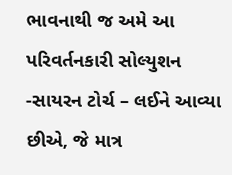ભાવનાથી જ અમે આ પરિવર્તનકારી સોલ્યુશન -સાયરન ટોર્ચ – લઈને આવ્યા છીએ, જે માત્ર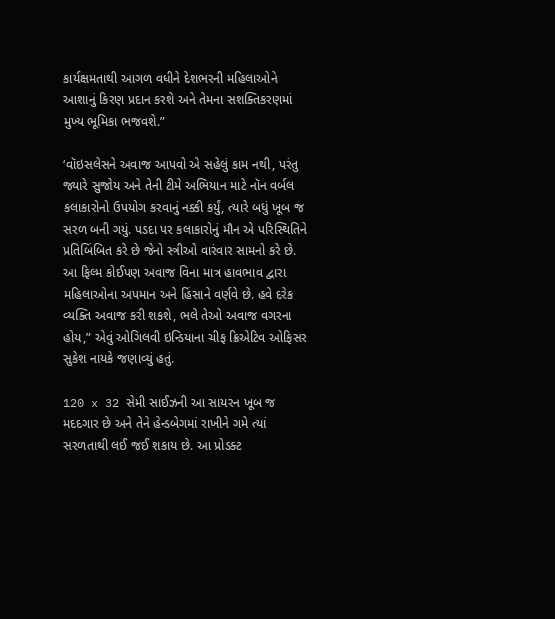કાર્યક્ષમતાથી આગળ વધીને દેશભરની મહિલાઓને આશાનું કિરણ પ્રદાન કરશે અને તેમના સશક્તિકરણમાં મુખ્ય ભૂમિકા ભજવશે.”

‘વૉઇસલેસને અવાજ આપવો એ સહેલું કામ નથી, પરંતુ જ્યારે સુજોય અને તેની ટીમે અભિયાન માટે નૉન વર્બલ કલાકારોનો ઉપયોગ કરવાનું નક્કી કર્યું, ત્યારે બધું ખૂબ જ સરળ બની ગયું. પડદા પર કલાકારોનું મૌન એ પરિસ્થિતિને પ્રતિબિંબિત કરે છે જેનો સ્ત્રીઓ વારંવાર સામનો કરે છે. આ ફિલ્મ કોઈપણ અવાજ વિના માત્ર હાવભાવ દ્વારા મહિલાઓના અપમાન અને હિંસાને વર્ણવે છે. હવે દરેક વ્યક્તિ અવાજ કરી શકશે, ભલે તેઓ અવાજ વગરના હોય,” એવું ઓગિલવી ઇન્ડિયાના ચીફ ક્રિએટિવ ઓફિસર સુકેશ નાયકે જણાવ્યું હતું.

120 x 32 સેમી સાઈઝની આ સાયરન ખૂબ જ મદદગાર છે અને તેને હેન્ડબેગમાં રાખીને ગમે ત્યાં સરળતાથી લઈ જઈ શકાય છે. આ પ્રોડક્ટ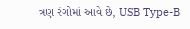ત્રણ રંગોમાં આવે છે, USB Type-B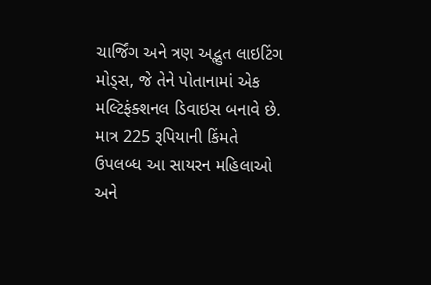ચાર્જિંગ અને ત્રણ અદ્ભુત લાઇટિંગ મોડ્સ, જે તેને પોતાનામાં એક મલ્ટિફંક્શનલ ડિવાઇસ બનાવે છે. માત્ર 225 રૂપિયાની કિંમતે ઉપલબ્ધ આ સાયરન મહિલાઓ અને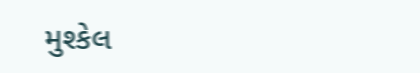મુશ્કેલ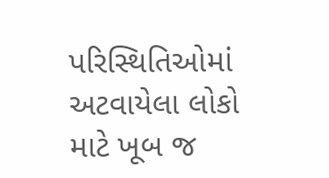પરિસ્થિતિઓમાં અટવાયેલા લોકો માટે ખૂબ જ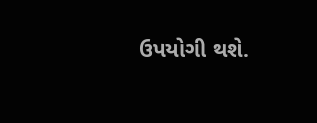ઉપયોગી થશે.